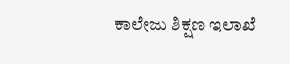ಕಾಲೇಜು ಶಿಕ್ಷಣ ಇಲಾಖೆ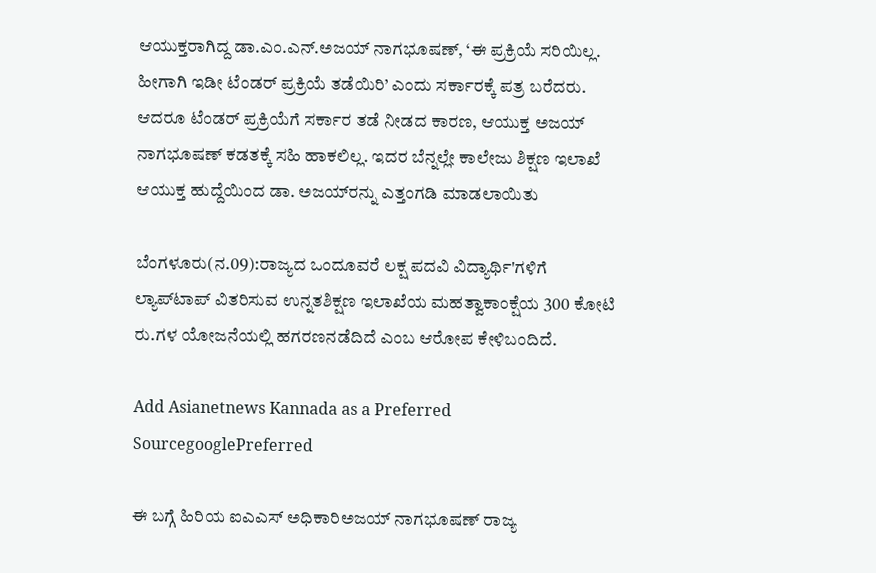ಆಯುಕ್ತರಾಗಿದ್ದ ಡಾ.ಎಂ.ಎನ್.ಅಜಯ್ ನಾಗಭೂಷಣ್, ‘ಈ ಪ್ರಕ್ರಿಯೆ ಸರಿಯಿಲ್ಲ. ಹೀಗಾಗಿ ಇಡೀ ಟೆಂಡರ್ ಪ್ರಕ್ರಿಯೆ ತಡೆಯಿರಿ’ ಎಂದು ಸರ್ಕಾರಕ್ಕೆ ಪತ್ರ ಬರೆದರು. ಆದರೂ ಟೆಂಡರ್ ಪ್ರಕ್ರಿಯೆಗೆ ಸರ್ಕಾರ ತಡೆ ನೀಡದ ಕಾರಣ, ಆಯುಕ್ತ ಅಜಯ್ ನಾಗಭೂಷಣ್ ಕಡತಕ್ಕೆ ಸಹಿ ಹಾಕಲಿಲ್ಲ. ಇದರ ಬೆನ್ನಲ್ಲೇ ಕಾಲೇಜು ಶಿಕ್ಷಣ ಇಲಾಖೆ ಆಯುಕ್ತ ಹುದ್ದೆಯಿಂದ ಡಾ. ಅಜಯ್‌ರನ್ನು ಎತ್ತಂಗಡಿ ಮಾಡಲಾಯಿತು

ಬೆಂಗಳೂರು(ನ.09):ರಾಜ್ಯದ ಒಂದೂವರೆ ಲಕ್ಷ ಪದವಿ ವಿದ್ಯಾರ್ಥಿ'ಗಳಿಗೆ ಲ್ಯಾಪ್‌ಟಾಪ್ ವಿತರಿಸುವ ಉನ್ನತಶಿಕ್ಷಣ ಇಲಾಖೆಯ ಮಹತ್ವಾಕಾಂಕ್ಷೆಯ 300 ಕೋಟಿ ರು.ಗಳ ಯೋಜನೆಯಲ್ಲಿ ಹಗರಣನಡೆದಿದೆ ಎಂಬ ಆರೋಪ ಕೇಳಿಬಂದಿದೆ.

Add Asianetnews Kannada as a Preferred SourcegooglePreferred

ಈ ಬಗ್ಗೆ ಹಿರಿಯ ಐಎಎಸ್ ಅಧಿಕಾರಿಅಜಯ್ ನಾಗಭೂಷಣ್ ರಾಜ್ಯ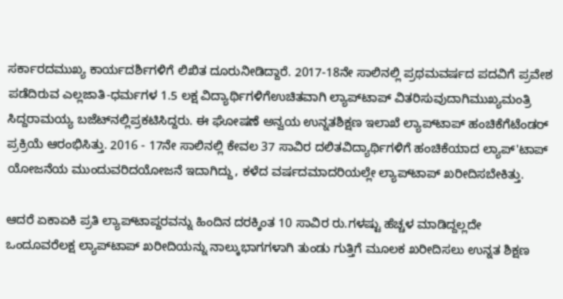ಸರ್ಕಾರದಮುಖ್ಯ ಕಾರ್ಯದರ್ಶಿಗಳಿಗೆ ಲಿಖಿತ ದೂರುನೀಡಿದ್ದಾರೆ. 2017-18ನೇ ಸಾಲಿನಲ್ಲಿ ಪ್ರಥಮವರ್ಷದ ಪದವಿಗೆ ಪ್ರವೇಶ ಪಡೆದಿರುವ ಎಲ್ಲಜಾತಿ-ಧರ್ಮಗಳ 1.5 ಲಕ್ಷ ವಿದ್ಯಾರ್ಥಿಗಳಿಗೆಉಚಿತವಾಗಿ ಲ್ಯಾಪ್‌ಟಾಪ್ ವಿತರಿಸುವುದಾಗಿಮುಖ್ಯಮಂತ್ರಿ ಸಿದ್ದರಾಮಯ್ಯ ಬಜೆಟ್‌ನಲ್ಲಿಪ್ರಕಟಿಸಿದ್ದರು. ಈ ಘೋಷಣೆ ಅನ್ವಯ ಉನ್ನತಶಿಕ್ಷಣ ಇಲಾಖೆ ಲ್ಯಾಪ್‌ಟಾಪ್ ಹಂಚಿಕೆಗೆಟೆಂಡರ್ ಪ್ರಕ್ರಿಯೆ ಆರಂಭಿಸಿತ್ತು. 2016 - 17ನೇ ಸಾಲಿನಲ್ಲಿ ಕೇವಲ 37 ಸಾವಿರ ದಲಿತವಿದ್ಯಾರ್ಥಿಗಳಿಗೆ ಹಂಚಿಕೆಯಾದ ಲ್ಯಾಪ್'ಟಾಪ್ ಯೋಜನೆಯ ಮುಂದುವರಿದಯೋಜನೆ ಇದಾಗಿದ್ದು, ಕಳೆದ ವರ್ಷದಮಾದರಿಯಲ್ಲೇ ಲ್ಯಾಪ್‌ಟಾಪ್ ಖರೀದಿಸಬೇಕಿತ್ತು.

ಆದರೆ ಏಕಾಏಕಿ ಪ್ರತಿ ಲ್ಯಾಪ್‌ಟಾಪ್ದರವನ್ನು ಹಿಂದಿನ ದರಕ್ಕಿಂತ 10 ಸಾವಿರ ರು.ಗಳಷ್ಟು ಹೆಚ್ಚಳ ಮಾಡಿದ್ದಲ್ಲದೇ ಒಂದೂವರೆಲಕ್ಷ ಲ್ಯಾಪ್‌ಟಾಪ್ ಖರೀದಿಯನ್ನು ನಾಲ್ಕುಭಾಗಗಳಾಗಿ ತುಂಡು ಗುತ್ತಿಗೆ ಮೂಲಕ ಖರೀದಿಸಲು ಉನ್ನತ ಶಿಕ್ಷಣ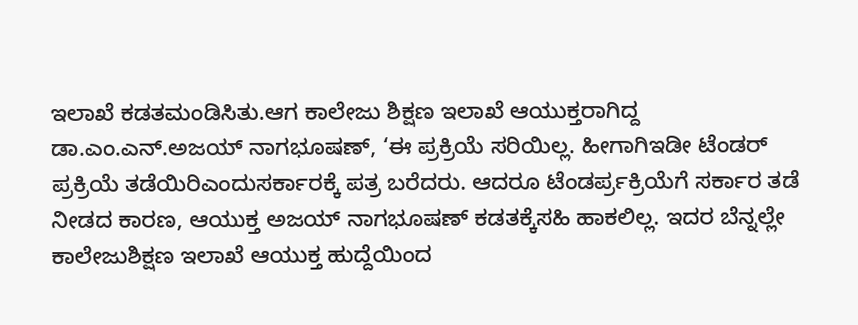ಇಲಾಖೆ ಕಡತಮಂಡಿಸಿತು.ಆಗ ಕಾಲೇಜು ಶಿಕ್ಷಣ ಇಲಾಖೆ ಆಯುಕ್ತರಾಗಿದ್ದ ಡಾ.ಎಂ.ಎನ್.ಅಜಯ್ ನಾಗಭೂಷಣ್, ‘ಈ ಪ್ರಕ್ರಿಯೆ ಸರಿಯಿಲ್ಲ. ಹೀಗಾಗಿಇಡೀ ಟೆಂಡರ್ ಪ್ರಕ್ರಿಯೆ ತಡೆಯಿರಿಎಂದುಸರ್ಕಾರಕ್ಕೆ ಪತ್ರ ಬರೆದರು. ಆದರೂ ಟೆಂಡರ್ಪ್ರಕ್ರಿಯೆಗೆ ಸರ್ಕಾರ ತಡೆ ನೀಡದ ಕಾರಣ, ಆಯುಕ್ತ ಅಜಯ್ ನಾಗಭೂಷಣ್ ಕಡತಕ್ಕೆಸಹಿ ಹಾಕಲಿಲ್ಲ. ಇದರ ಬೆನ್ನಲ್ಲೇ ಕಾಲೇಜುಶಿಕ್ಷಣ ಇಲಾಖೆ ಆಯುಕ್ತ ಹುದ್ದೆಯಿಂದ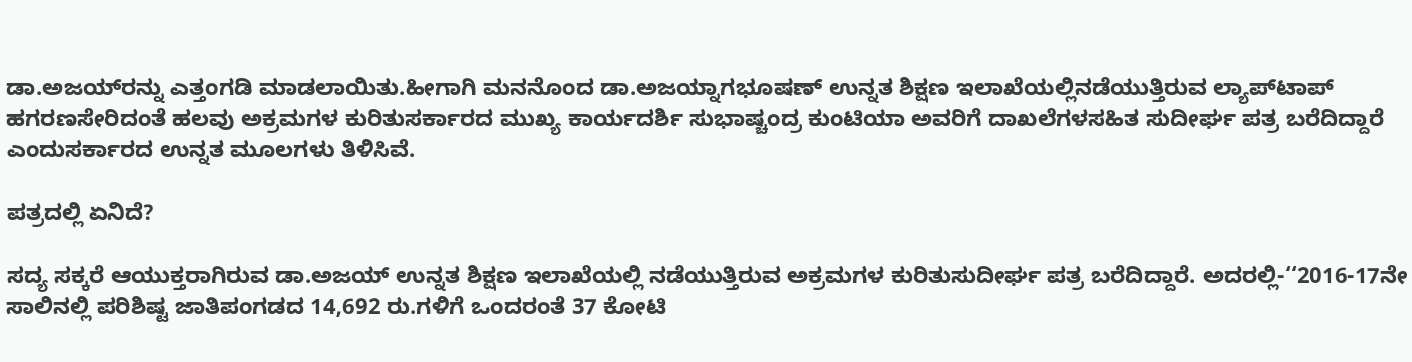ಡಾ.ಅಜಯ್‌ರನ್ನು ಎತ್ತಂಗಡಿ ಮಾಡಲಾಯಿತು.ಹೀಗಾಗಿ ಮನನೊಂದ ಡಾ.ಅಜಯ್ನಾಗಭೂಷಣ್ ಉನ್ನತ ಶಿಕ್ಷಣ ಇಲಾಖೆಯಲ್ಲಿನಡೆಯುತ್ತಿರುವ ಲ್ಯಾಪ್‌ಟಾಪ್ ಹಗರಣಸೇರಿದಂತೆ ಹಲವು ಅಕ್ರಮಗಳ ಕುರಿತುಸರ್ಕಾರದ ಮುಖ್ಯ ಕಾರ್ಯದರ್ಶಿ ಸುಭಾಷ್ಚಂದ್ರ ಕುಂಟಿಯಾ ಅವರಿಗೆ ದಾಖಲೆಗಳಸಹಿತ ಸುದೀರ್ಘ ಪತ್ರ ಬರೆದಿದ್ದಾರೆ ಎಂದುಸರ್ಕಾರದ ಉನ್ನತ ಮೂಲಗಳು ತಿಳಿಸಿವೆ.

ಪತ್ರದಲ್ಲಿ ಏನಿದೆ?

ಸದ್ಯ ಸಕ್ಕರೆ ಆಯುಕ್ತರಾಗಿರುವ ಡಾ.ಅಜಯ್ ಉನ್ನತ ಶಿಕ್ಷಣ ಇಲಾಖೆಯಲ್ಲಿ ನಡೆಯುತ್ತಿರುವ ಅಕ್ರಮಗಳ ಕುರಿತುಸುದೀರ್ಘ ಪತ್ರ ಬರೆದಿದ್ದಾರೆ. ಅದರಲ್ಲಿ-‘‘2016-17ನೇ ಸಾಲಿನಲ್ಲಿ ಪರಿಶಿಷ್ಟ ಜಾತಿಪಂಗಡದ 14,692 ರು.ಗಳಿಗೆ ಒಂದರಂತೆ 37 ಕೋಟಿ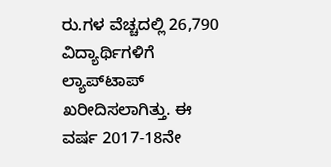ರು.ಗಳ ವೆಚ್ಚದಲ್ಲಿ 26,790 ವಿದ್ಯಾರ್ಥಿಗಳಿಗೆ ಲ್ಯಾಪ್‌ಟಾಪ್ ಖರೀದಿಸಲಾಗಿತ್ತು. ಈ ವರ್ಷ 2017-18ನೇ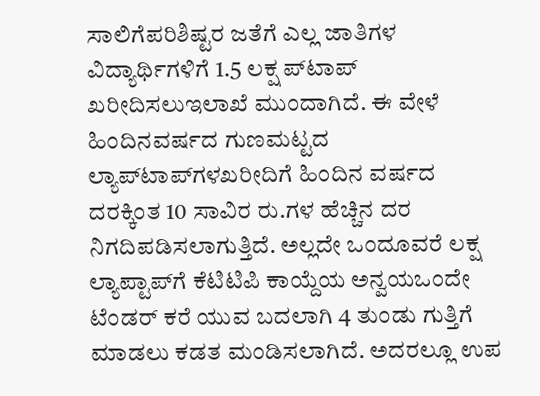ಸಾಲಿಗೆಪರಿಶಿಷ್ಟರ ಜತೆಗೆ ಎಲ್ಲ ಜಾತಿಗಳ ವಿದ್ಯಾರ್ಥಿಗಳಿಗೆ 1.5 ಲಕ್ಷ ಪ್‌ಟಾಪ್ ಖರೀದಿಸಲುಇಲಾಖೆ ಮುಂದಾಗಿದೆ. ಈ ವೇಳೆ ಹಿಂದಿನವರ್ಷದ ಗುಣಮಟ್ಟದ ಲ್ಯಾಪ್‌ಟಾಪ್‌ಗಳಖರೀದಿಗೆ ಹಿಂದಿನ ವರ್ಷದ ದರಕ್ಕಿಂತ 10 ಸಾವಿರ ರು.ಗಳ ಹೆಚ್ಚಿನ ದರ ನಿಗದಿಪಡಿಸಲಾಗುತ್ತಿದೆ. ಅಲ್ಲದೇ ಒಂದೂವರೆ ಲಕ್ಷ ಲ್ಯಾಪ್ಟಾಪ್‌ಗೆ ಕೆಟಿಟಿಪಿ ಕಾಯ್ದೆಯ ಅನ್ವಯಒಂದೇ ಟೆಂಡರ್ ಕರೆ ಯುವ ಬದಲಾಗಿ 4 ತುಂಡು ಗುತ್ತಿಗೆ ಮಾಡಲು ಕಡತ ಮಂಡಿಸಲಾಗಿದೆ. ಅದರಲ್ಲೂ ಉಪ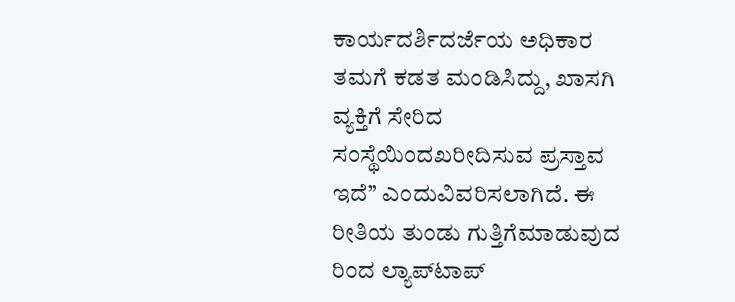ಕಾರ್ಯದರ್ಶಿದರ್ಜೆಯ ಅಧಿಕಾರ ತಮಗೆ ಕಡತ ಮಂಡಿಸಿದ್ದು, ಖಾಸಗಿ ವ್ಯಕ್ತಿಗೆ ಸೇರಿದ ಸಂಸ್ಥೆಯಿಂದಖರೀದಿಸುವ ಪ್ರಸ್ತಾವ ಇದೆ’’ ಎಂದುವಿವರಿಸಲಾಗಿದೆ. ಈ ರೀತಿಯ ತುಂಡು ಗುತ್ತಿಗೆಮಾಡುವುದ ರಿಂದ ಲ್ಯಾಪ್‌ಟಾಪ್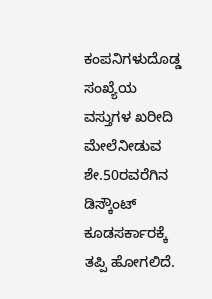ಕಂಪನಿಗಳುದೊಡ್ಡ ಸಂಖ್ಯೆಯ ವಸ್ತುಗಳ ಖರೀದಿ ಮೇಲೆನೀಡುವ ಶೇ.50ರವರೆಗಿನ ಡಿಸ್ಕೌಂಟ್ ಕೂಡಸರ್ಕಾರಕ್ಕೆ ತಪ್ಪಿ ಹೋಗಲಿದೆ.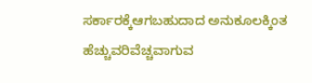ಸರ್ಕಾರಕ್ಕೆಆಗಬಹುದಾದ ಅನುಕೂಲಕ್ಕಿಂತ ಹೆಚ್ಚುವರಿವೆಚ್ಚವಾಗುವ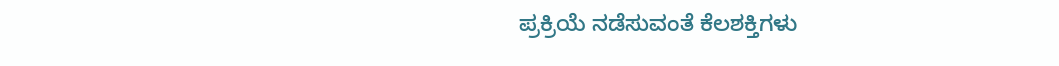ಪ್ರಕ್ರಿಯೆ ನಡೆಸುವಂತೆ ಕೆಲಶಕ್ತಿಗಳು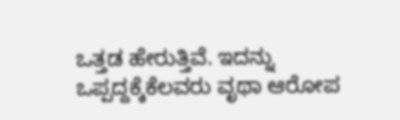ಒತ್ತಡ ಹೇರುತ್ತಿವೆ. ಇದನ್ನು ಒಪ್ಪದ್ದಕ್ಕೆಕೆಲವರು ವೃಥಾ ಆರೋಪ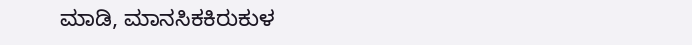ಮಾಡಿ, ಮಾನಸಿಕಕಿರುಕುಳ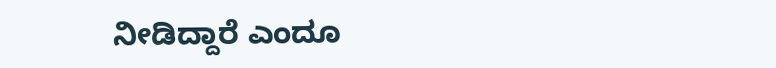ನೀಡಿದ್ದಾರೆ ಎಂದೂ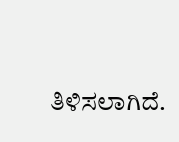ತಿಳಿಸಲಾಗಿದೆ.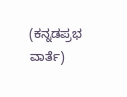(ಕನ್ನಡಪ್ರಭ ವಾರ್ತೆ)